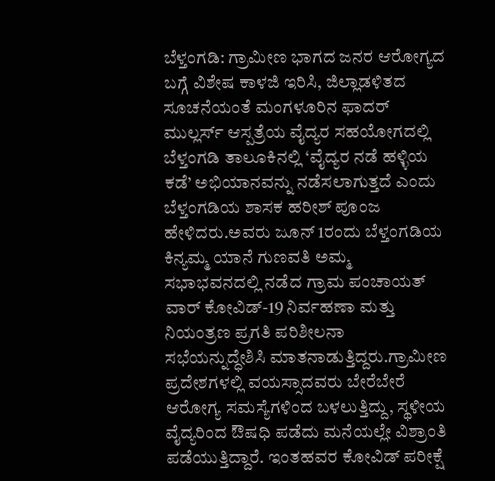ಬೆಳ್ತಂಗಡಿ: ಗ್ರಾಮೀಣ ಭಾಗದ ಜನರ ಆರೋಗ್ಯದ ಬಗ್ಗೆ ವಿಶೇಷ ಕಾಳಜಿ ಇರಿಸಿ, ಜಿಲ್ಲಾಡಳಿತದ ಸೂಚನೆಯಂತೆ ಮಂಗಳೂರಿನ ಫಾದರ್ ಮುಲ್ಲರ್ಸ್ ಆಸ್ಪತ್ರೆಯ ವೈದ್ಯರ ಸಹಯೋಗದಲ್ಲಿ ಬೆಳ್ತಂಗಡಿ ತಾಲೂಕಿನಲ್ಲಿ ‘ವೈದ್ಯರ ನಡೆ ಹಳ್ಳಿಯ ಕಡೆ’ ಅಭಿಯಾನವನ್ನು ನಡೆಸಲಾಗುತ್ತದೆ ಎಂದು ಬೆಳ್ತಂಗಡಿಯ ಶಾಸಕ ಹರೀಶ್ ಪೂಂಜ ಹೇಳಿದರು.ಅವರು ಜೂನ್ 1ರಂದು ಬೆಳ್ತಂಗಡಿಯ ಕಿನ್ಯಮ್ಮ ಯಾನೆ ಗುಣವತಿ ಅಮ್ಮ ಸಭಾಭವನದಲ್ಲಿ ನಡೆದ ಗ್ರಾಮ ಪಂಚಾಯತ್ ವಾರ್ ಕೋವಿಡ್-19 ನಿರ್ವಹಣಾ ಮತ್ತು ನಿಯಂತ್ರಣ ಪ್ರಗತಿ ಪರಿಶೀಲನಾ ಸಭೆಯನ್ನುದ್ಧೇಶಿಸಿ ಮಾತನಾಡುತ್ತಿದ್ದರು.ಗ್ರಾಮೀಣ ಪ್ರದೇಶಗಳಲ್ಲಿ ವಯಸ್ಸಾದವರು ಬೇರೆಬೇರೆ ಆರೋಗ್ಯ ಸಮಸ್ಯೆಗಳಿಂದ ಬಳಲುತ್ತಿದ್ದು, ಸ್ಥಳೀಯ ವೈದ್ಯರಿಂದ ಔಷಧಿ ಪಡೆದು ಮನೆಯಲ್ಲೇ ವಿಶ್ರಾಂತಿ ಪಡೆಯುತ್ತಿದ್ದಾರೆ. ಇಂತಹವರ ಕೋವಿಡ್ ಪರೀಕ್ಷೆ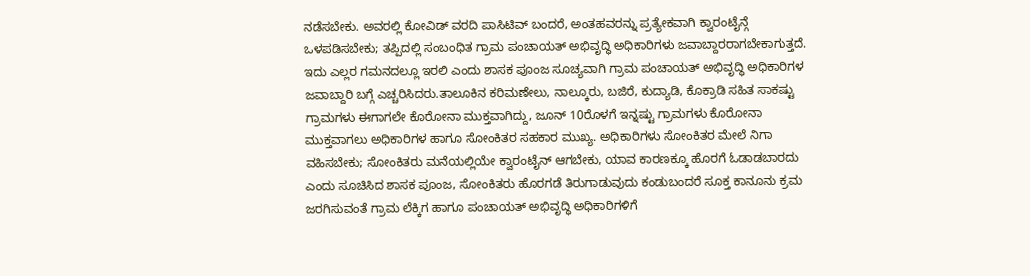ನಡೆಸಬೇಕು. ಅವರಲ್ಲಿ ಕೋವಿಡ್ ವರದಿ ಪಾಸಿಟಿವ್ ಬಂದರೆ, ಅಂತಹವರನ್ನು ಪ್ರತ್ಯೇಕವಾಗಿ ಕ್ವಾರಂಟೈನ್ಗೆ ಒಳಪಡಿಸಬೇಕು; ತಪ್ಪಿದಲ್ಲಿ ಸಂಬಂಧಿತ ಗ್ರಾಮ ಪಂಚಾಯತ್ ಅಭಿವೃದ್ಧಿ ಅಧಿಕಾರಿಗಳು ಜವಾಬ್ದಾರರಾಗಬೇಕಾಗುತ್ತದೆ. ಇದು ಎಲ್ಲರ ಗಮನದಲ್ಲೂ ಇರಲಿ ಎಂದು ಶಾಸಕ ಪೂಂಜ ಸೂಚ್ಯವಾಗಿ ಗ್ರಾಮ ಪಂಚಾಯತ್ ಅಭಿವೃದ್ಧಿ ಅಧಿಕಾರಿಗಳ ಜವಾಬ್ದಾರಿ ಬಗ್ಗೆ ಎಚ್ಚರಿಸಿದರು.ತಾಲೂಕಿನ ಕರಿಮಣೇಲು, ನಾಲ್ಕೂರು, ಬಜಿರೆ, ಕುದ್ಯಾಡಿ, ಕೊಕ್ರಾಡಿ ಸಹಿತ ಸಾಕಷ್ಟು ಗ್ರಾಮಗಳು ಈಗಾಗಲೇ ಕೊರೋನಾ ಮುಕ್ತವಾಗಿದ್ದು, ಜೂನ್ 10ರೊಳಗೆ ಇನ್ನಷ್ಟು ಗ್ರಾಮಗಳು ಕೊರೋನಾ ಮುಕ್ತವಾಗಲು ಅಧಿಕಾರಿಗಳ ಹಾಗೂ ಸೋಂಕಿತರ ಸಹಕಾರ ಮುಖ್ಯ. ಅಧಿಕಾರಿಗಳು ಸೋಂಕಿತರ ಮೇಲೆ ನಿಗಾ ವಹಿಸಬೇಕು; ಸೋಂಕಿತರು ಮನೆಯಲ್ಲಿಯೇ ಕ್ವಾರಂಟೈನ್ ಆಗಬೇಕು, ಯಾವ ಕಾರಣಕ್ಕೂ ಹೊರಗೆ ಓಡಾಡಬಾರದು ಎಂದು ಸೂಚಿಸಿದ ಶಾಸಕ ಪೂಂಜ, ಸೋಂಕಿತರು ಹೊರಗಡೆ ತಿರುಗಾಡುವುದು ಕಂಡುಬಂದರೆ ಸೂಕ್ತ ಕಾನೂನು ಕ್ರಮ ಜರಗಿಸುವಂತೆ ಗ್ರಾಮ ಲೆಕ್ಕಿಗ ಹಾಗೂ ಪಂಚಾಯತ್ ಅಭಿವೃದ್ಧಿ ಅಧಿಕಾರಿಗಳಿಗೆ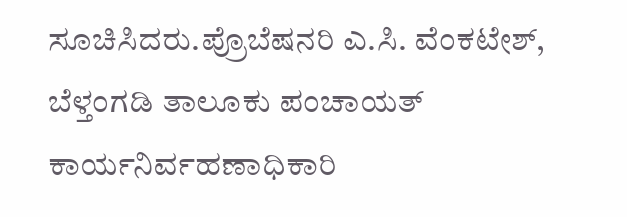ಸೂಚಿಸಿದರು.ಪ್ರೊಬೆಷನರಿ ಎ.ಸಿ. ವೆಂಕಟೇಶ್, ಬೆಳ್ತಂಗಡಿ ತಾಲೂಕು ಪಂಚಾಯತ್ ಕಾರ್ಯನಿರ್ವಹಣಾಧಿಕಾರಿ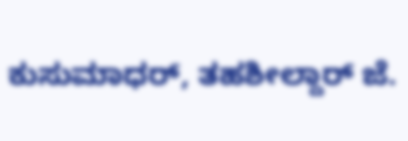ಕುಸುಮಾಧರ್, ತಹಶೀಲ್ದಾರ್ ಜೆ.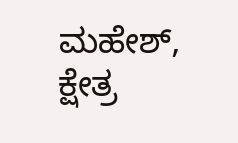ಮಹೇಶ್, ಕ್ಷೇತ್ರ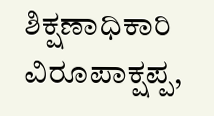ಶಿಕ್ಷಣಾಧಿಕಾರಿ ವಿರೂಪಾಕ್ಷಪ್ಪ,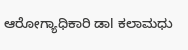ಆರೋಗ್ಯಾಧಿಕಾರಿ ಡಾl ಕಲಾಮಧು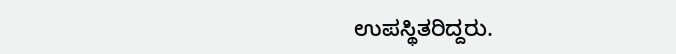ಉಪಸ್ಥಿತರಿದ್ದರು.